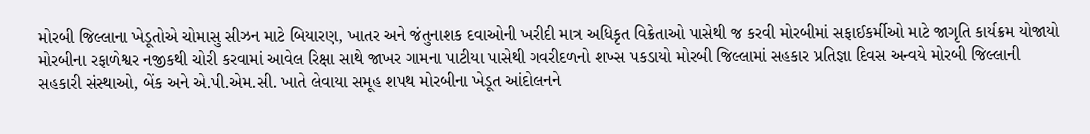મોરબી જિલ્લાના ખેડૂતોએ ચોમાસુ સીઝન માટે બિયારણ, ખાતર અને જંતુનાશક દવાઓની ખરીદી માત્ર અધિકૃત વિક્રેતાઓ પાસેથી જ કરવી મોરબીમાં સફાઈકર્મીઓ માટે જાગૃતિ કાર્યક્રમ યોજાયો મોરબીના રફાળેશ્વર નજીકથી ચોરી કરવામાં આવેલ રિક્ષા સાથે જાખર ગામના પાટીયા પાસેથી ગવરીદળનો શખ્સ પકડાયો મોરબી જિલ્લામાં સહકાર પ્રતિજ્ઞા દિવસ અન્વયે મોરબી જિલ્લાની સહકારી સંસ્થાઓ, બેંક અને એ.પી.એમ.સી. ખાતે લેવાયા સમૂહ શપથ મોરબીના ખેડૂત આંદોલનને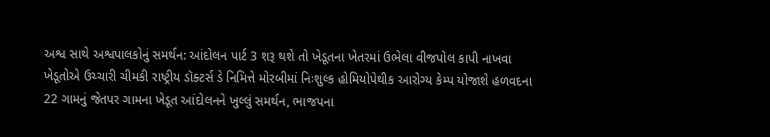અશ્વ સાથે અશ્વપાલકોનું સમર્થન: આંદોલન પાર્ટ 3 શરૂ થશે તો ખેડૂતના ખેતરમાં ઉભેલા વીજપોલ કાપી નાખવા ખેડૂતોએ ઉચ્ચારી ચીમકી રાષ્ટ્રીય ડૉક્ટર્સ ડે નિમિત્તે મોરબીમાં નિઃશુલ્ક હોમિયોપેથીક આરોગ્ય કેમ્પ યોજાશે હળવદના 22 ગામનું જેતપર ગામના ખેડૂત આંદોલનને ખુલ્લું સમર્થન, ભાજપના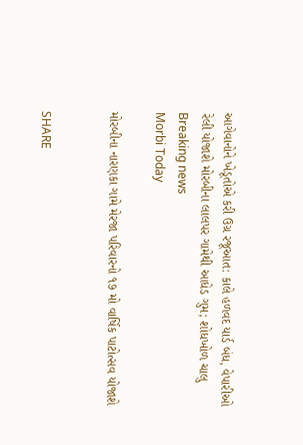આગેવાનોને ખેડૂતોએ કરી ઉગ્ર રજૂઆત: કાલે હળવદ યાર્ડ બંધ, વેપારીઓ રેલી યોજાશે મોરબીના લાલપર ગામેથી આધેડ ગુમ; શોધખોળ ચાલુ
Breaking news
Morbi Today

મોરબીના નારણકા ગામે મેરજા પરિવારનો ૧૭ મો વાર્ષિક પાટોત્સવ યોજાશે


SHARE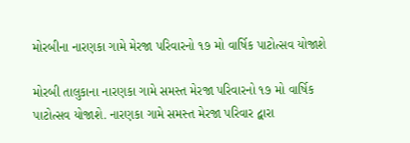મોરબીના નારણકા ગામે મેરજા પરિવારનો ૧૭ મો વાર્ષિક પાટોત્સવ યોજાશે

મોરબી તાલુકાના નારણકા ગામે સમસ્ત મેરજા પરિવારનો ૧૭ મો વાર્ષિક પાટોત્સવ યોજાશે. નારણકા ગામે સમસ્ત મેરજા પરિવાર દ્વારા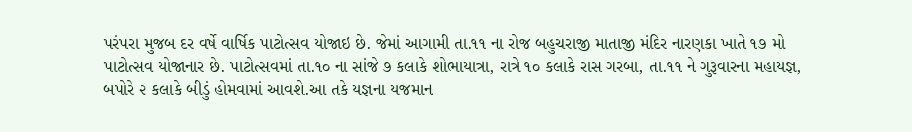પરંપરા મુજબ દર વર્ષે વાર્ષિક પાટોત્સવ યોજાઇ છે. જેમાં આગામી તા.૧૧ ના રોજ બહુચરાજી માતાજી મંદિર નારણકા ખાતે ૧૭ મો પાટોત્સવ યોજાનાર છે. પાટોત્સવમાં તા.૧૦ ના સાંજે ૭ કલાકે શોભાયાત્રા, રાત્રે ૧૦ કલાકે રાસ ગરબા, તા.૧૧ ને ગુરૂવારના મહાયજ્ઞ, બપોરે ૨ કલાકે બીડું હોમવામાં આવશે.આ તકે યજ્ઞના યજમાન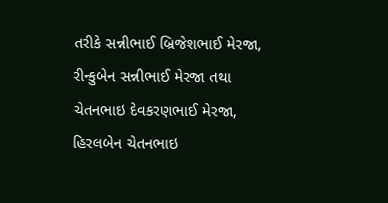તરીકે સન્નીભાઈ બ્રિજેશભાઈ મેરજા, રીન્કુબેન સન્નીભાઈ મેરજા તથા ચેતનભાઇ દેવકરણભાઈ મેરજા, હિરલબેન ચેતનભાઇ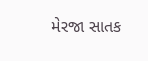મેરજા સાતક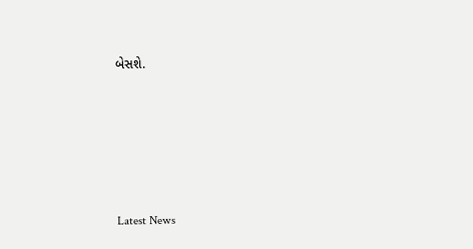બેસશે.






Latest News